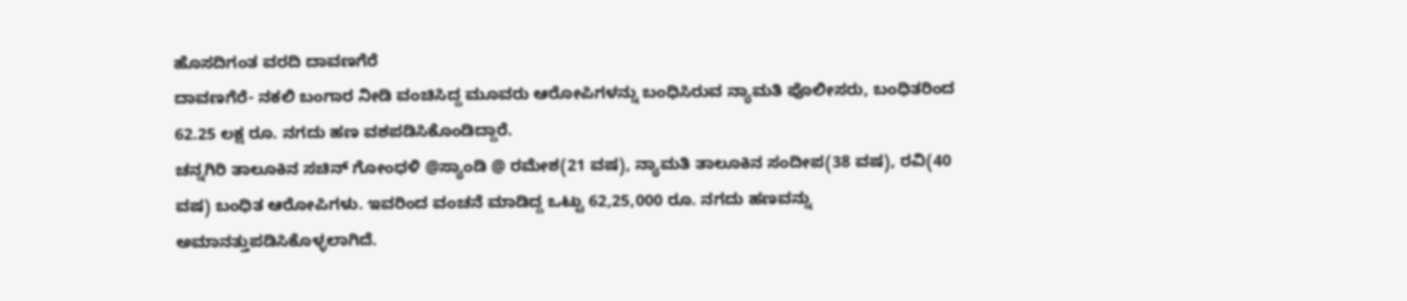ಹೊಸದಿಗಂತ ವರದಿ ದಾವಣಗೆರೆ
ದಾವಣಗೆರೆ- ನಕಲಿ ಬಂಗಾರ ನೀಡಿ ವಂಚಿಸಿದ್ದ ಮೂವರು ಆರೋಪಿಗಳನ್ನು ಬಂಧಿಸಿರುವ ನ್ಯಾಮತಿ ಪೊಲೀಸರು, ಬಂಧಿತರಿಂದ 62.25 ಲಕ್ಷ ರೂ. ನಗದು ಹಣ ವಶಪಡಿಸಿಕೊಂಡಿದ್ದಾರೆ.
ಚನ್ನಗಿರಿ ತಾಲೂಕಿನ ಸಚಿನ್ ಗೋಂಧಳಿ @ಸ್ಯಾಂಡಿ @ ರಮೇಶ(21 ವಷ), ನ್ಯಾಮತಿ ತಾಲೂಕಿನ ಸಂದೀಪ(38 ವಷ), ರವಿ(40 ವಷ) ಬಂಧಿತ ಆರೋಪಿಗಳು. ಇವರಿಂದ ವಂಚನೆ ಮಾಡಿದ್ದ ಒಟ್ಟು 62,25,000 ರೂ. ನಗದು ಹಣವನ್ನು ಅಮಾನತ್ತುಪಡಿಸಿಕೊಳ್ಳಲಾಗಿದೆ.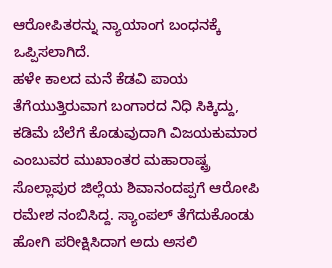ಆರೋಪಿತರನ್ನು ನ್ಯಾಯಾಂಗ ಬಂಧನಕ್ಕೆ ಒಪ್ಪಿಸಲಾಗಿದೆ.
ಹಳೇ ಕಾಲದ ಮನೆ ಕೆಡವಿ ಪಾಯ ತೆಗೆಯುತ್ತಿರುವಾಗ ಬಂಗಾರದ ನಿಧಿ ಸಿಕ್ಕಿದ್ದು, ಕಡಿಮೆ ಬೆಲೆಗೆ ಕೊಡುವುದಾಗಿ ವಿಜಯಕುಮಾರ ಎಂಬುವರ ಮುಖಾಂತರ ಮಹಾರಾಷ್ಟ್ರ ಸೊಲ್ಲಾಪುರ ಜಿಲ್ಲೆಯ ಶಿವಾನಂದಪ್ಪಗೆ ಆರೋಪಿ ರಮೇಶ ನಂಬಿಸಿದ್ದ. ಸ್ಯಾಂಪಲ್ ತೆಗೆದುಕೊಂಡು ಹೋಗಿ ಪರೀಕ್ಷಿಸಿದಾಗ ಅದು ಅಸಲಿ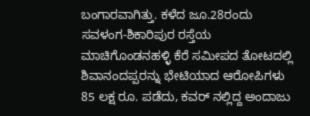ಬಂಗಾರವಾಗಿತ್ತು. ಕಳೆದ ಜೂ.28ರಂದು ಸವಳಂಗ-ಶಿಕಾರಿಪುರ ರಸ್ತೆಯ ಮಾಚಿಗೊಂಡನಹಳ್ಳಿ ಕೆರೆ ಸಮೀಪದ ತೋಟದಲ್ಲಿ ಶಿವಾನಂದಪ್ಪರನ್ನು ಭೇಟಿಯಾದ ಆರೋಪಿಗಳು 85 ಲಕ್ಷ ರೂ. ಪಡೆದು, ಕವರ್ ನಲ್ಲಿದ್ದ ಅಂದಾಜು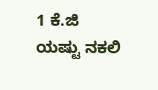1 ಕೆ.ಜಿ ಯಷ್ಟು ನಕಲಿ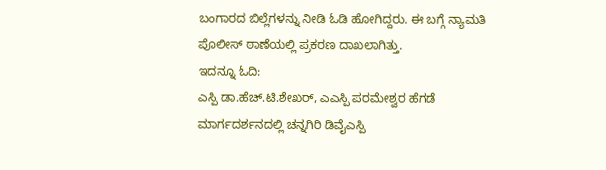ಬಂಗಾರದ ಬಿಲ್ಲೆಗಳನ್ನು ನೀಡಿ ಓಡಿ ಹೋಗಿದ್ದರು. ಈ ಬಗ್ಗೆ ನ್ಯಾಮತಿ ಪೊಲೀಸ್ ಠಾಣೆಯಲ್ಲಿ ಪ್ರಕರಣ ದಾಖಲಾಗಿತ್ತು.
ಇದನ್ನೂ ಓದಿ:
ಎಸ್ಪಿ ಡಾ.ಹೆಚ್.ಟಿ.ಶೇಖರ್, ಎಎಸ್ಪಿ ಪರಮೇಶ್ವರ ಹೆಗಡೆ ಮಾರ್ಗದರ್ಶನದಲ್ಲಿ ಚನ್ನಗಿರಿ ಡಿವೈಎಸ್ಪಿ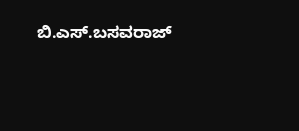ಬಿ.ಎಸ್.ಬಸವರಾಜ್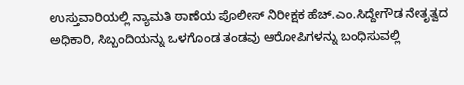ಉಸ್ತುವಾರಿಯಲ್ಲಿ ನ್ಯಾಮತಿ ಠಾಣೆಯ ಪೊಲೀಸ್ ನಿರೀಕ್ಷಕ ಹೆಚ್.ಎಂ.ಸಿದ್ದೇಗೌಡ ನೇತೃತ್ವದ ಅಧಿಕಾರಿ, ಸಿಬ್ಬಂದಿಯನ್ನು ಒಳಗೊಂಡ ತಂಡವು ಆರೋಪಿಗಳನ್ನು ಬಂಧಿಸುವಲ್ಲಿ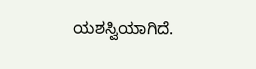ಯಶಸ್ವಿಯಾಗಿದೆ.